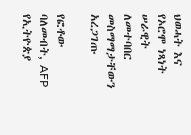ህወሓት እና የኦሮሞ ነጻነት ሠራዊት ለመተባበር መስማማታቸውን አረጋገጡ

የፎቶው ባለመብት, AFP
የኢትዮጵያ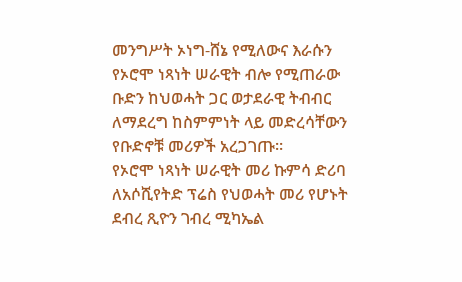መንግሥት ኦነግ-ሸኔ የሚለውና እራሱን የኦሮሞ ነጻነት ሠራዊት ብሎ የሚጠራው ቡድን ከህወሓት ጋር ወታደራዊ ትብብር ለማደረግ ከስምምነት ላይ መድረሳቸውን የቡድኖቹ መሪዎች አረጋገጡ።
የኦሮሞ ነጻነት ሠራዊት መሪ ኩምሳ ድሪባ ለአሶሺየትድ ፕሬስ የህወሓት መሪ የሆኑት ደብረ ጺዮን ገብረ ሚካኤል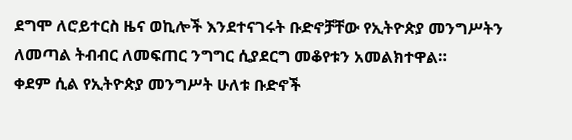ደግሞ ለሮይተርስ ዜና ወኪሎች እንደተናገሩት ቡድኖቻቸው የኢትዮጵያ መንግሥትን ለመጣል ትብብር ለመፍጠር ንግግር ሲያደርግ መቆየቱን አመልክተዋል።
ቀደም ሲል የኢትዮጵያ መንግሥት ሁለቱ ቡድኖች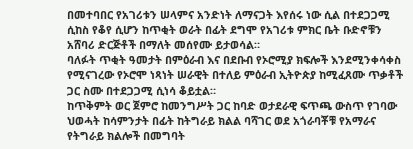በመተባበር የአገሪቱን ሠላምና አንድነት ለማናጋት እየሰሩ ነው ሲል በተደጋጋሚ ሲከስ የቆየ ሲሆን ከጥቂት ወራት በፊት ደግሞ የአገሪቱ ምክር ቤት ቡድኖቹን አሸባሪ ድርጅቶች በማለት መሰየሙ ይታወሳል።
ባለፉት ጥቂት ዓመታት በምዕራብ እና በደቡብ የኦሮሚያ ክፍሎች እንደሚንቀሳቀስ የሚናገረው የኦሮሞ ነጻነት ሠራዊት በተለይ ምዕራብ ኢትዮጵያ ከሚፈጸሙ ጥቃቶች ጋር ስሙ በተደጋጋሚ ሲነሳ ቆይቷል።
ከጥቅምት ወር ጀምሮ ከመንግሥት ጋር ከባድ ወታደራዊ ፍጥጫ ውስጥ የገባው ህወሓት ከሳምንታት በፊት ከትግራይ ክልል ባሻገር ወደ አጎራባቾቹ የአማራና የትግራይ ክልሎች በመግባት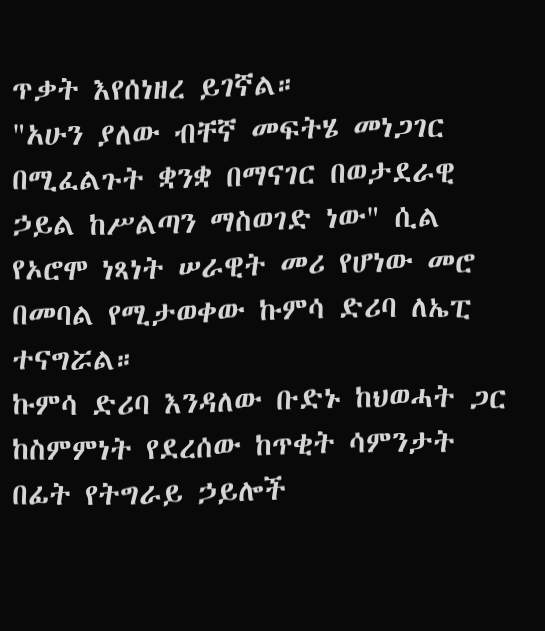ጥቃት እየሰነዘረ ይገኛል።
"አሁን ያለው ብቸኛ መፍትሄ መነጋገር በሚፈልጉት ቋንቋ በማናገር በወታደራዊ ኃይል ከሥልጣን ማስወገድ ነው" ሲል የኦሮሞ ነጻነት ሠራዊት መሪ የሆነው መሮ በመባል የሚታወቀው ኩምሳ ድሪባ ለኤፒ ተናግሯል።
ኩምሳ ድሪባ እንዳለው ቡድኑ ከህወሓት ጋር ከስምምነት የደረሰው ከጥቂት ሳምንታት በፊት የትግራይ ኃይሎች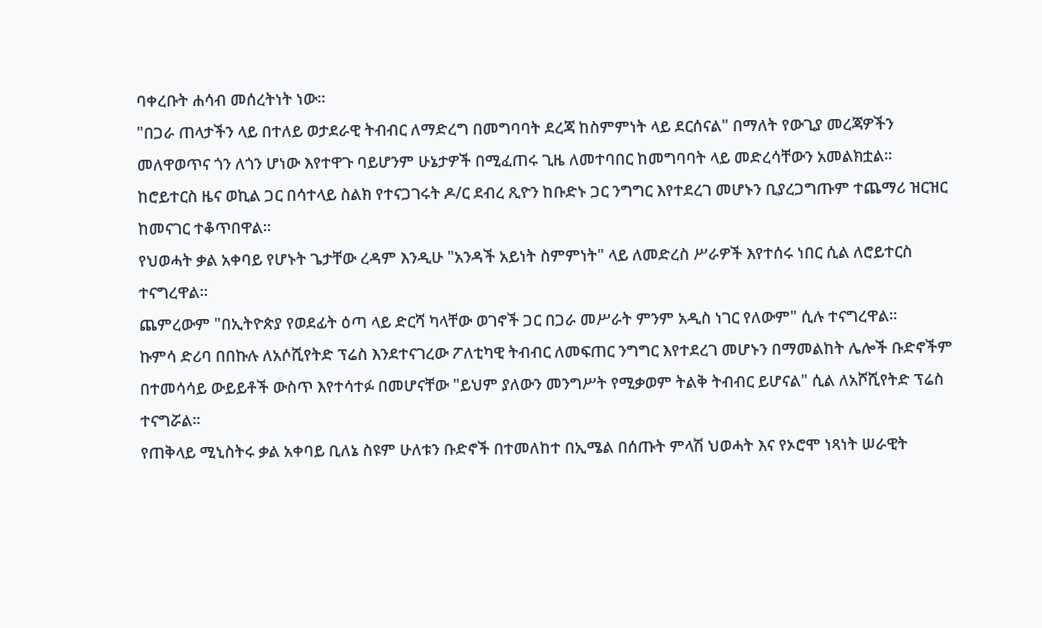ባቀረቡት ሐሳብ መሰረትነት ነው።
"በጋራ ጠላታችን ላይ በተለይ ወታደራዊ ትብብር ለማድረግ በመግባባት ደረጃ ከስምምነት ላይ ደርሰናል" በማለት የውጊያ መረጃዎችን መለዋወጥና ጎን ለጎን ሆነው እየተዋጉ ባይሆንም ሁኔታዎች በሚፈጠሩ ጊዜ ለመተባበር ከመግባባት ላይ መድረሳቸውን አመልክቷል።
ከሮይተርስ ዜና ወኪል ጋር በሳተላይ ስልክ የተናጋገሩት ዶ/ር ደብረ ጺዮን ከቡድኑ ጋር ንግግር እየተደረገ መሆኑን ቢያረጋግጡም ተጨማሪ ዝርዝር ከመናገር ተቆጥበዋል።
የህወሓት ቃል አቀባይ የሆኑት ጌታቸው ረዳም እንዲሁ "አንዳች አይነት ስምምነት" ላይ ለመድረስ ሥራዎች እየተሰሩ ነበር ሲል ለሮይተርስ ተናግረዋል።
ጨምረውም "በኢትዮጵያ የወደፊት ዕጣ ላይ ድርሻ ካላቸው ወገኖች ጋር በጋራ መሥራት ምንም አዲስ ነገር የለውም" ሲሉ ተናግረዋል።
ኩምሳ ድሪባ በበኩሉ ለአሶሺየትድ ፕሬስ እንደተናገረው ፖለቲካዊ ትብብር ለመፍጠር ንግግር እየተደረገ መሆኑን በማመልከት ሌሎች ቡድኖችም በተመሳሳይ ውይይቶች ውስጥ እየተሳተፉ በመሆናቸው "ይህም ያለውን መንግሥት የሚቃወም ትልቅ ትብብር ይሆናል" ሲል ለአሾሺየትድ ፕሬስ ተናግሯል።
የጠቅላይ ሚኒስትሩ ቃል አቀባይ ቢለኔ ስዩም ሁለቱን ቡድኖች በተመለከተ በኢሜል በሰጡት ምላሽ ህወሓት እና የኦሮሞ ነጻነት ሠራዊት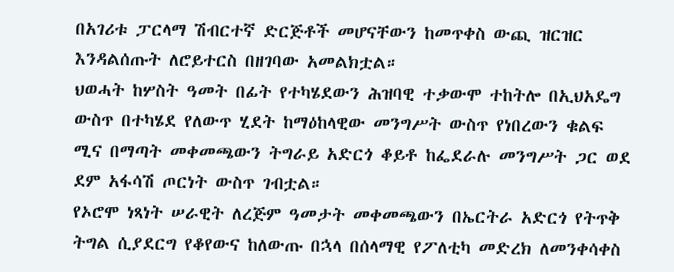በአገሪቱ ፓርላማ ሽብርተኛ ድርጅቶች መሆናቸውን ከመጥቀስ ውጪ ዝርዝር እንዳልሰጡት ለሮይተርስ በዘገባው አመልክቷል።
ህወሓት ከሦስት ዓመት በፊት የተካሄደውን ሕዝባዊ ተቃውሞ ተከትሎ በኢህአዴግ ውስጥ በተካሄደ የለውጥ ሂደት ከማዕከላዊው መንግሥት ውስጥ የነበረውን ቁልፍ ሚና በማጣት መቀመጫውን ትግራይ አድርጎ ቆይቶ ከፌደራሉ መንግሥት ጋር ወደ ደም አፋሳሽ ጦርነት ውስጥ ገብቷል።
የኦሮሞ ነጻነት ሠራዊት ለረጅም ዓመታት መቀመጫውን በኤርትራ አድርጎ የትጥቅ ትግል ሲያደርግ የቆየውና ከለውጡ በኋላ በሰላማዊ የፖለቲካ መድረክ ለመንቀሳቀስ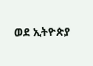ወደ ኢትዮጵያ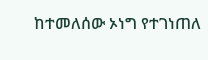ከተመለሰው ኦነግ የተገነጠለ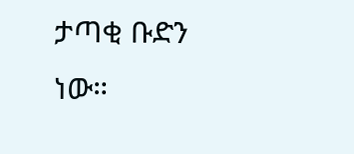ታጣቂ ቡድን ነው።